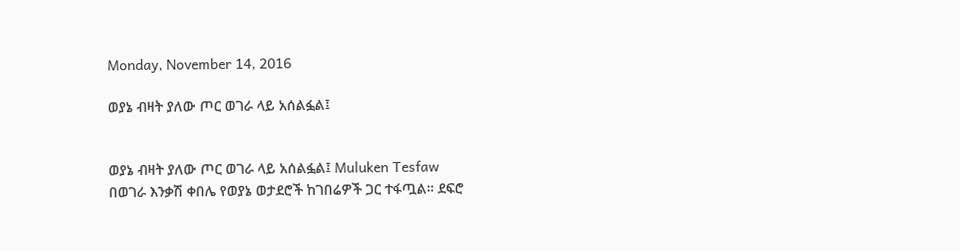Monday, November 14, 2016

ወያኔ ብዛት ያለው ጦር ወገራ ላይ አሰልፏል፤


ወያኔ ብዛት ያለው ጦር ወገራ ላይ አሰልፏል፤ Muluken Tesfaw
በወገራ እንቃሽ ቀበሌ የወያኔ ወታደሮች ከገበሬዎች ጋር ተፋጧል። ደፍሮ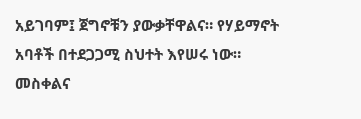አይገባም፤ ጀግኖቹን ያውቃቸዋልና። የሃይማኖት አባቶች በተደጋጋሚ ስህተት እየሠሩ ነው። መስቀልና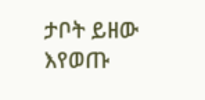ታቦት ይዘው እየወጡ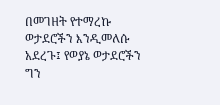በመገዘት የተማረኩ ወታደሮችን እንዲመለሱ አደረጉ፤ የወያኔ ወታደሮችን ግን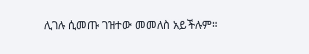ሊገሉ ሲመጡ ገዝተው መመለስ አይችሉም።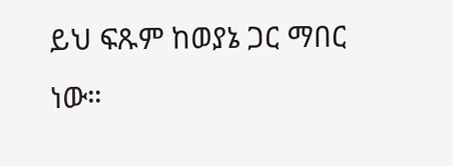ይህ ፍጹም ከወያኔ ጋር ማበር ነው።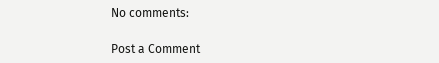No comments:

Post a Comment